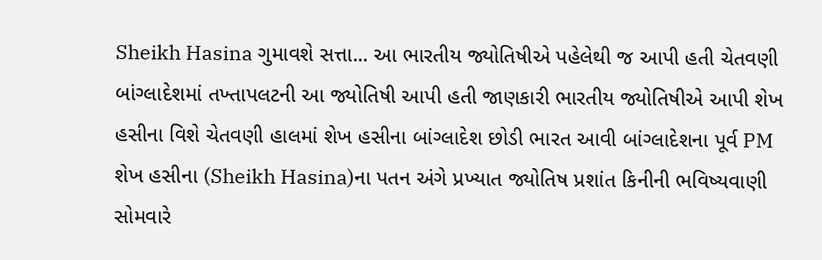Sheikh Hasina ગુમાવશે સત્તા... આ ભારતીય જ્યોતિષીએ પહેલેથી જ આપી હતી ચેતવણી
બાંગ્લાદેશમાં તખ્તાપલટની આ જ્યોતિષી આપી હતી જાણકારી ભારતીય જ્યોતિષીએ આપી શેખ હસીના વિશે ચેતવણી હાલમાં શેખ હસીના બાંગ્લાદેશ છોડી ભારત આવી બાંગ્લાદેશના પૂર્વ PM શેખ હસીના (Sheikh Hasina)ના પતન અંગે પ્રખ્યાત જ્યોતિષ પ્રશાંત કિનીની ભવિષ્યવાણી સોમવારે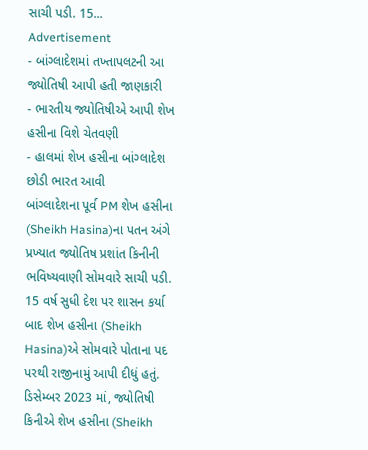સાચી પડી. 15...
Advertisement
- બાંગ્લાદેશમાં તખ્તાપલટની આ જ્યોતિષી આપી હતી જાણકારી
- ભારતીય જ્યોતિષીએ આપી શેખ હસીના વિશે ચેતવણી
- હાલમાં શેખ હસીના બાંગ્લાદેશ છોડી ભારત આવી
બાંગ્લાદેશના પૂર્વ PM શેખ હસીના (Sheikh Hasina)ના પતન અંગે પ્રખ્યાત જ્યોતિષ પ્રશાંત કિનીની ભવિષ્યવાણી સોમવારે સાચી પડી. 15 વર્ષ સુધી દેશ પર શાસન કર્યા બાદ શેખ હસીના (Sheikh Hasina)એ સોમવારે પોતાના પદ પરથી રાજીનામું આપી દીધું હતું. ડિસેમ્બર 2023 માં, જ્યોતિષી કિનીએ શેખ હસીના (Sheikh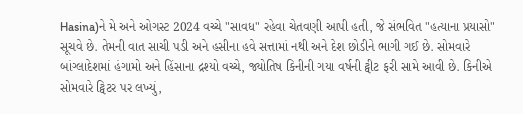Hasina)ને મે અને ઓગસ્ટ 2024 વચ્ચે "સાવધ" રહેવા ચેતવણી આપી હતી, જે સંભવિત "હત્યાના પ્રયાસો" સૂચવે છે. તેમની વાત સાચી પડી અને હસીના હવે સત્તામાં નથી અને દેશ છોડીને ભાગી ગઈ છે. સોમવારે બાંગ્લાદેશમાં હંગામો અને હિંસાના દ્રશ્યો વચ્ચે, જ્યોતિષ કિનીની ગયા વર્ષની ટ્વીટ ફરી સામે આવી છે. કિનીએ સોમવારે ટ્વિટર પર લખ્યું,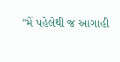"મેં પહેલેથી જ આગાહી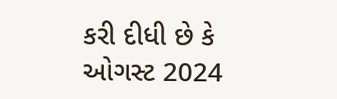કરી દીધી છે કે ઓગસ્ટ 2024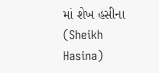માં શેખ હસીના (Sheikh Hasina)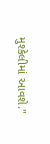મુશ્કેલીમાં આવશે."